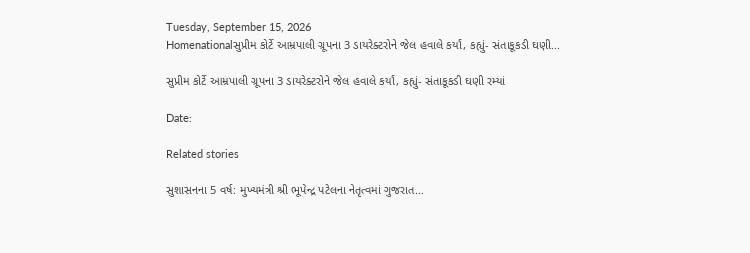Tuesday, September 15, 2026
Homenationalસુપ્રીમ કોર્ટે આમ્રપાલી ગ્રૂપના 3 ડાયરેક્ટરોને જેલ હવાલે કર્યાં, કહ્યું- સંતાકૂકડી ઘણી...

સુપ્રીમ કોર્ટે આમ્રપાલી ગ્રૂપના 3 ડાયરેક્ટરોને જેલ હવાલે કર્યાં, કહ્યું- સંતાકૂકડી ઘણી રમ્યાં

Date:

Related stories

સુશાસનના 5 વર્ષ: મુખ્યમંત્રી શ્રી ભૂપેન્દ્ર પટેલના નેતૃત્વમાં ગુજરાત...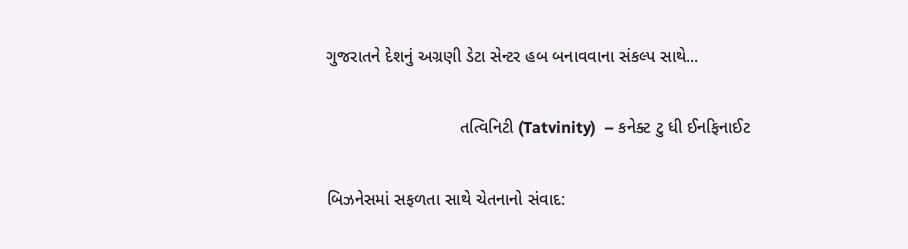ગુજરાતને દેશનું અગ્રણી ડેટા સેન્ટર હબ બનાવવાના સંકલ્પ સાથે...

                            તત્વિનિટી (Tatvinity)  – કનેક્ટ ટુ ધી ઈનફિનાઈટ

બિઝનેસમાં સફળતા સાથે ચેતનાનો સંવાદ: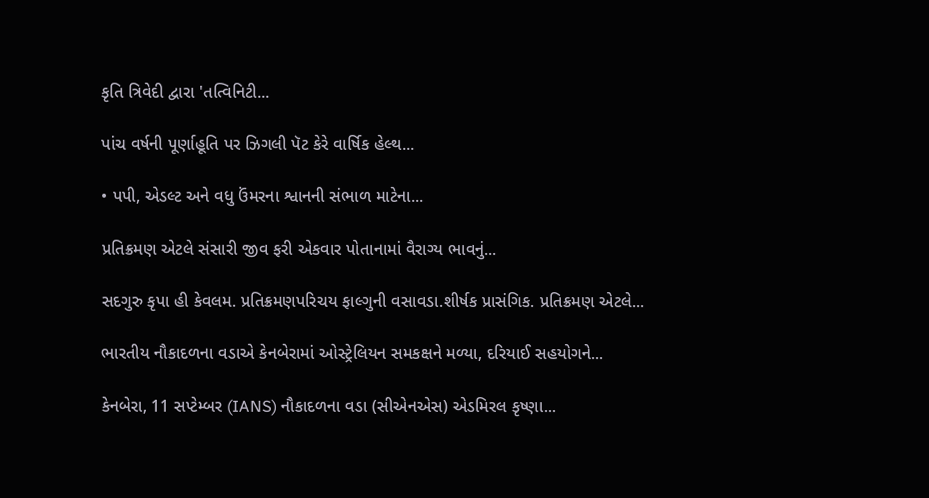કૃતિ ત્રિવેદી દ્વારા 'તત્વિનિટી...

પાંચ વર્ષની પૂર્ણાહૂતિ પર ઝિગલી પૅટ કેરે વાર્ષિક હેલ્થ...

• પપી, એડલ્ટ અને વધુ ઉંમરના શ્વાનની સંભાળ માટેના...

પ્રતિક્રમણ એટલે સંસારી જીવ ફરી એકવાર પોતાનામાં વૈરાગ્ય ભાવનું...

સદગુરુ કૃપા હી કેવલમ. પ્રતિક્રમણપરિચય ફાલ્ગુની વસાવડા.શીર્ષક પ્રાસંગિક. પ્રતિક્રમણ એટલે...

ભારતીય નૌકાદળના વડાએ કેનબેરામાં ઓસ્ટ્રેલિયન સમકક્ષને મળ્યા, દરિયાઈ સહયોગને...

કેનબેરા, 11 સપ્ટેમ્બર (IANS) નૌકાદળના વડા (સીએનએસ) એડમિરલ કૃષ્ણા...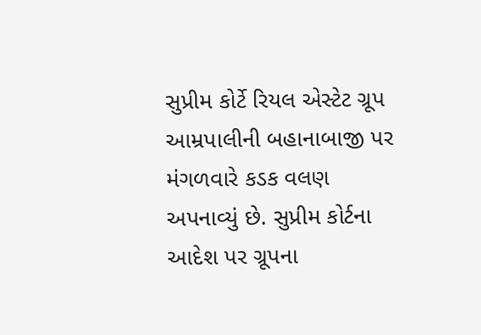સુપ્રીમ કોર્ટે રિયલ એસ્ટેટ ગ્રૂપ આમ્રપાલીની બહાનાબાજી પર મંગળવારે કડક વલણ અપનાવ્યું છે. સુપ્રીમ કોર્ટના આદેશ પર ગ્રૂપના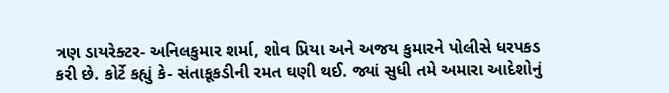ત્રણ ડાયરેક્ટર- અનિલકુમાર શર્મા, શોવ પ્રિયા અને અજય કુમારને પોલીસે ધરપકડ કરી છે. કોર્ટે કહ્યું કે- સંતાકૂકડીની રમત ઘણી થઈ. જ્યાં સુધી તમે અમારા આદેશોનું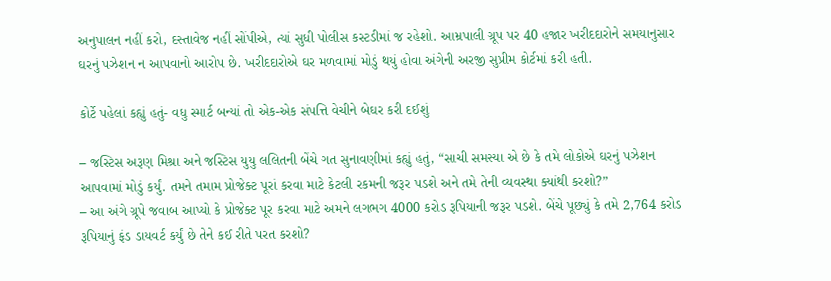અનુપાલન નહીં કરો, દસ્તાવેજ નહીં સોંપીએ, ત્યાં સુધી પોલીસ કસ્ટડીમાં જ રહેશો. આમ્રપાલી ગ્રૂપ પર 40 હજાર ખરીદદારોને સમયાનુસાર ઘરનું પઝેશન ન આપવાનો આરોપ છે. ખરીદદારોએ ઘર મળવામાં મોડું થયું હોવા અંગેની અરજી સુપ્રીમ કોર્ટમાં કરી હતી.

કોર્ટે પહેલાં કહ્યું હતું- વધુ સ્માર્ટ બન્યાં તો એક-એક સંપત્તિ વેચીને બેઘર કરી દઈશું

– જસ્ટિસ અરૂણ મિશ્રા અને જસ્ટિસ યુયુ લલિતની બેંચે ગત સુનાવણીમાં કહ્યું હતું, “સાચી સમસ્યા એ છે કે તમે લોકોએ ઘરનું પઝેશન આપવામાં મોડું કર્યું. તમને તમામ પ્રોજેક્ટ પૂરાં કરવા માટે કેટલી રકમની જરૂર પડશે અને તમે તેની વ્યવસ્થા ક્યાંથી કરશો?”
– આ અંગે ગ્રૂપે જવાબ આપ્યો કે પ્રોજેક્ટ પૂર કરવા માટે અમને લગભગ 4000 કરોડ રૂપિયાની જરૂર પડશે. બેંચે પૂછ્યું કે તમે 2,764 કરોડ રૂપિયાનું ફંડ ડાયવર્ટ કર્યું છે તેને કઈ રીતે પરત કરશો?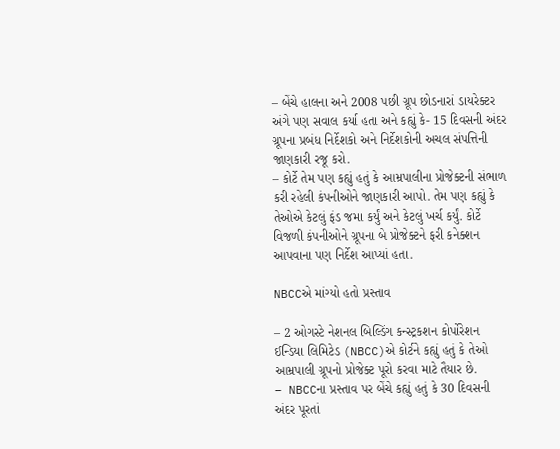– બેંચે હાલના અને 2008 પછી ગ્રૂપ છોડનારાં ડાયરેક્ટર અંગે પણ સવાલ કર્યા હતા અને કહ્યું કે- 15 દિવસની અંદર ગ્રૂપના પ્રબંધ નિર્દેશકો અને નિર્દેશકોની અચલ સંપત્તિની જાણકારી રજૂ કરો.
– કોર્ટે તેમ પણ કહ્યું હતું કે આમ્રપાલીના પ્રોજેક્ટની સંભાળ કરી રહેલી કંપનીઓને જાણકારી આપો. તેમ પણ કહ્યું કે તેઓએ કેટલું ફંડ જમા કર્યું અને કેટલું ખર્ચ કર્યું. કોર્ટે વિજળી કંપનીઓને ગ્રૂપના બે પ્રોજેક્ટને ફરી કનેક્શન આપવાના પણ નિર્દેશ આપ્યાં હતા.

NBCCએ માંગ્યો હતો પ્રસ્તાવ

– 2 ઓગસ્ટે નેશનલ બિલ્ડિંગ કન્સ્ટ્રકશન કોર્પોરેશન ઈન્ડિયા લિમિટેડ (NBCC)એ કોર્ટને કહ્યું હતું કે તેઓ આમ્રપાલી ગ્રૂપનો પ્રોજેક્ટ પૂરો કરવા માટે તૈયાર છે.
– NBCCના પ્રસ્તાવ પર બેંચે કહ્યું હતું કે 30 દિવસની અંદર પૂરતાં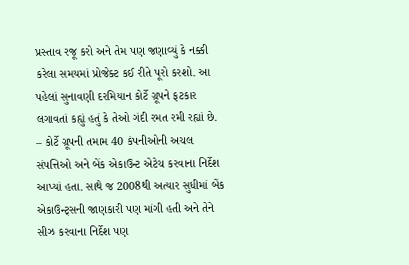પ્રસ્તાવ રજૂ કરો અને તેમ પણ જણાવ્યું કે નક્કી કરેલા સમયમાં પ્રોજેક્ટ કઈ રીતે પૂરો કરશો. આ પહેલાં સુનાવણી દરમિયાન કોર્ટે ગ્રૂપને ફટકાર લગાવતાં કહ્યું હતું કે તેઓ ગંદી રમત રમી રહ્યાં છે.
– કોર્ટે ગ્રૂપની તમામ 40 કંપનીઓની અચલ સંપત્તિઓ અને બેંક એકાઉન્ટ એટેચ કરવાના નિર્દેશ આપ્યાં હતા. સાથે જ 2008થી અત્યાર સુધીમાં બેંક એકાઉન્ટ્સની જાણકારી પણ માંગી હતી અને તેને સીઝ કરવાના નિર્દેશ પણ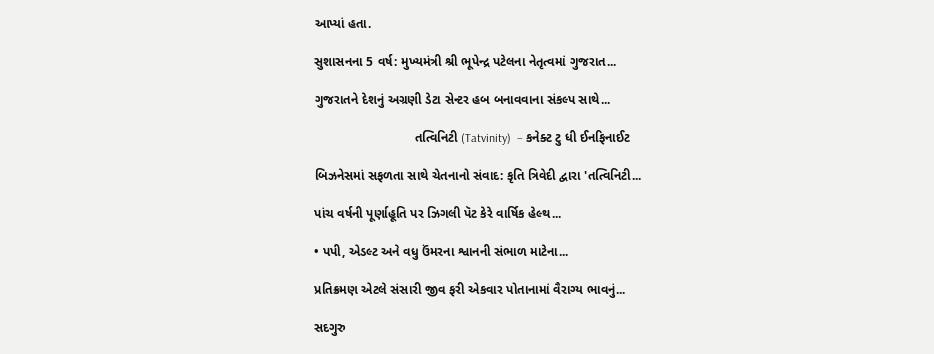આપ્યાં હતા.

સુશાસનના 5 વર્ષ: મુખ્યમંત્રી શ્રી ભૂપેન્દ્ર પટેલના નેતૃત્વમાં ગુજરાત...

ગુજરાતને દેશનું અગ્રણી ડેટા સેન્ટર હબ બનાવવાના સંકલ્પ સાથે...

                            તત્વિનિટી (Tatvinity)  – કનેક્ટ ટુ ધી ઈનફિનાઈટ

બિઝનેસમાં સફળતા સાથે ચેતનાનો સંવાદ: કૃતિ ત્રિવેદી દ્વારા 'તત્વિનિટી...

પાંચ વર્ષની પૂર્ણાહૂતિ પર ઝિગલી પૅટ કેરે વાર્ષિક હેલ્થ...

• પપી, એડલ્ટ અને વધુ ઉંમરના શ્વાનની સંભાળ માટેના...

પ્રતિક્રમણ એટલે સંસારી જીવ ફરી એકવાર પોતાનામાં વૈરાગ્ય ભાવનું...

સદગુરુ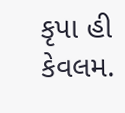કૃપા હી કેવલમ.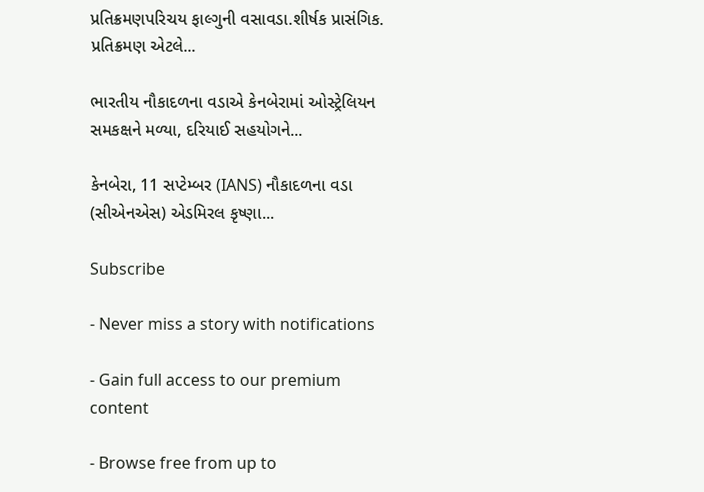પ્રતિક્રમણપરિચય ફાલ્ગુની વસાવડા.શીર્ષક પ્રાસંગિક. પ્રતિક્રમણ એટલે...

ભારતીય નૌકાદળના વડાએ કેનબેરામાં ઓસ્ટ્રેલિયન સમકક્ષને મળ્યા, દરિયાઈ સહયોગને...

કેનબેરા, 11 સપ્ટેમ્બર (IANS) નૌકાદળના વડા (સીએનએસ) એડમિરલ કૃષ્ણા...

Subscribe

- Never miss a story with notifications

- Gain full access to our premium content

- Browse free from up to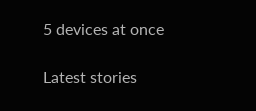5 devices at once

Latest stories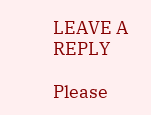LEAVE A REPLY

Please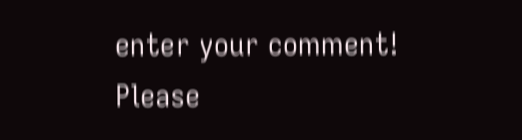enter your comment!
Please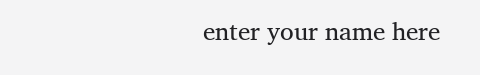enter your name here